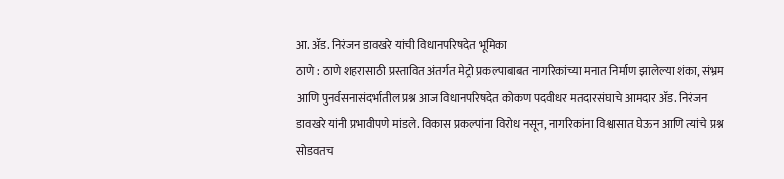आ. ॲड. निरंजन डावखरे यांची विधानपरिषदेत भूमिका
ठाणे : ठाणे शहरासाठी प्रस्तावित अंतर्गत मेट्रो प्रकल्पाबाबत नागरिकांच्या मनात निर्माण झालेल्या शंका, संभ्रम आणि पुनर्वसनासंदर्भातील प्रश्न आज विधानपरिषदेत कोकण पदवीधर मतदारसंघाचे आमदार ॲड. निरंजन डावखरे यांनी प्रभावीपणे मांडले. विकास प्रकल्पांना विरोध नसून, नागरिकांना विश्वासात घेऊन आणि त्यांचे प्रश्न सोडवतच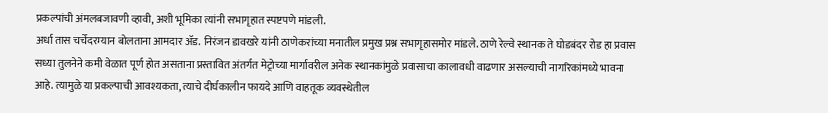प्रकल्पांची अंमलबजावणी व्हावी, अशी भूमिका त्यांनी सभागृहात स्पष्टपणे मांडली.
अर्धा तास चर्चेदरम्यान बोलताना आमदार ॲड. निरंजन डावखरे यांनी ठाणेकरांच्या मनातील प्रमुख प्रश्न सभागृहासमोर मांडले. ठाणे रेल्वे स्थानक ते घोडबंदर रोड हा प्रवास सध्या तुलनेने कमी वेळात पूर्ण होत असताना प्रस्तावित अंतर्गत मेट्रोच्या मार्गावरील अनेक स्थानकांमुळे प्रवासाचा कालावधी वाढणार असल्याची नागरिकांमध्ये भावना आहे. त्यामुळे या प्रकल्पाची आवश्यकता, त्याचे दीर्घकालीन फायदे आणि वाहतूक व्यवस्थेतील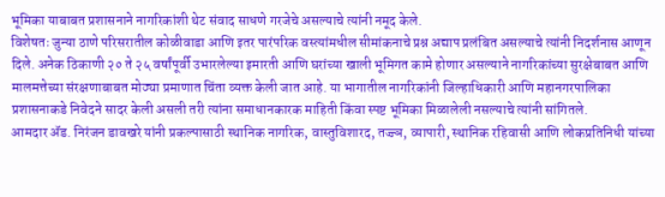भूमिका याबाबत प्रशासनाने नागरिकांशी थेट संवाद साधणे गरजेचे असल्याचे त्यांनी नमूद केले.
विशेषतः जुन्या ठाणे परिसरातील कोळीवाडा आणि इतर पारंपरिक वस्त्यांमधील सीमांकनाचे प्रश्न अद्याप प्रलंबित असल्याचे त्यांनी निदर्शनास आणून दिले. अनेक ठिकाणी २० ते २५ वर्षांपूर्वी उभारलेल्या इमारती आणि घरांच्या खाली भूमिगत कामे होणार असल्याने नागरिकांच्या सुरक्षेबाबत आणि मालमत्तेच्या संरक्षणाबाबत मोठ्या प्रमाणात चिंता व्यक्त केली जात आहे. या भागातील नागरिकांनी जिल्हाधिकारी आणि महानगरपालिका प्रशासनाकडे निवेदने सादर केली असली तरी त्यांना समाधानकारक माहिती किंवा स्पष्ट भूमिका मिळालेली नसल्याचे त्यांनी सांगितले.
आमदार ॲड. निरंजन डावखरे यांनी प्रकल्पासाठी स्थानिक नागरिक, वास्तुविशारद, तज्ज्ञ, व्यापारी, स्थानिक रहिवासी आणि लोकप्रतिनिधी यांच्या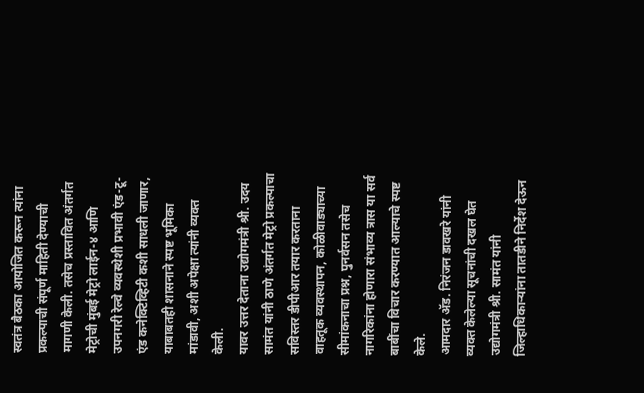स्वतंत्र बैठका आयोजित करून त्यांना प्रकल्पाची संपूर्ण माहिती देण्याची मागणी केली. तसेच प्रस्तावित अंतर्गत मेट्रोची मुंबई मेट्रो लाईन-४ आणि उपनगरी रेल्वे व्यवस्थेशी प्रभावी एंड-टू-एंड कनेक्टिव्हिटी कशी साधली जाणार, याबाबतही शासनाने स्पष्ट भूमिका मांडावी, अशी अपेक्षा त्यांनी व्यक्त केली.
यावर उत्तर देताना उद्योगमंत्री श्री. उदय सामंत यांनी ठाणे अंतर्गत मेट्रो प्रकल्पाचा सविस्तर डीपीआर तयार करताना वाहतूक व्यवस्थापन, कोळीवाड्याच्या सीमांकनाचा प्रश्न, पुनर्वसन तसेच नागरिकांना होणारा संभाव्य त्रास या सर्व बाबींचा विचार करण्यात आल्याचे स्पष्ट केले.
आमदार ॲड. निरंजन डावखरे यांनी व्यक्त केलेल्या सूचनांची दखल घेत उद्योगमंत्री श्री. सामंत यांनी जिल्हाधिकाऱ्यांना तातडीने निर्देश देऊन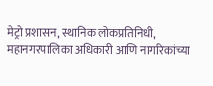मेट्रो प्रशासन, स्थानिक लोकप्रतिनिधी, महानगरपालिका अधिकारी आणि नागरिकांच्या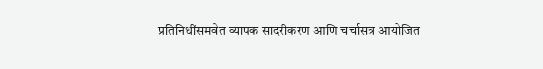प्रतिनिधींसमवेत व्यापक सादरीकरण आणि चर्चासत्र आयोजित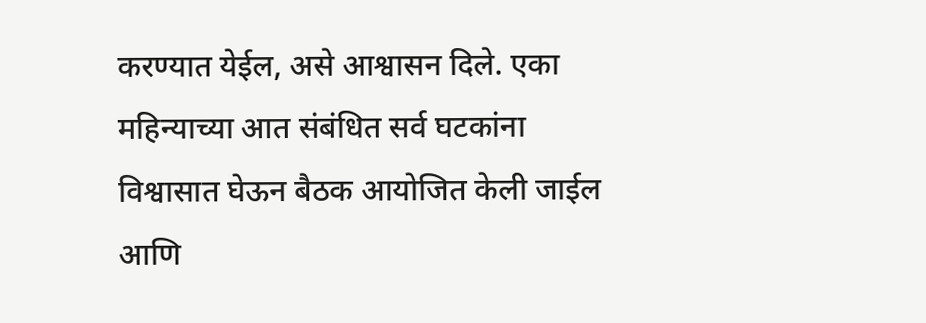करण्यात येईल, असे आश्वासन दिले. एका महिन्याच्या आत संबंधित सर्व घटकांना विश्वासात घेऊन बैठक आयोजित केली जाईल आणि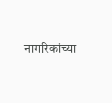नागरिकांच्या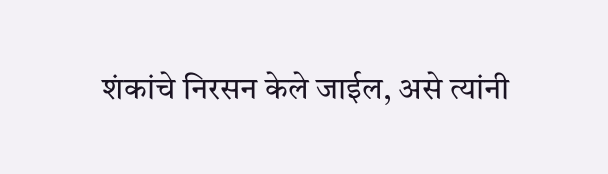शंकांचे निरसन केले जाईल, असे त्यांनी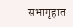सभागृहात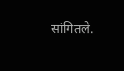सांगितले.